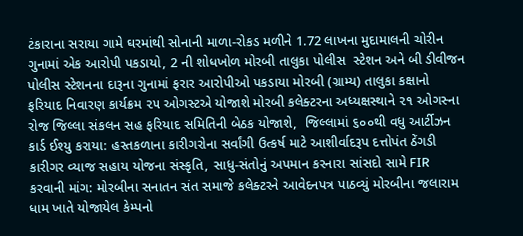ટંકારાના સરાયા ગામે ઘરમાંથી સોનાની માળા-રોકડ મળીને 1.72 લાખના મુદામાલની ચોરીન ગુનામાં એક આરોપી પકડાયો, 2 ની શોધખોળ મોરબી તાલુકા પોલીસ  સ્ટેશન અને બી ડીવીજન પોલીસ સ્ટેશનના દારૂના ગુનામાં ફરાર આરોપીઓ પકડાયા મોરબી (ગ્રામ્ય) તાલુકા કક્ષાનો ફરિયાદ નિવારણ કાર્યક્રમ ૨૫ ઓગસ્ટએ યોજાશે મોરબી કલેક્ટરના અધ્યક્ષસ્થાને ૨૧ ઓગસ્ના રોજ જિલ્લા સંકલન સહ ફરિયાદ સમિતિની બેઠક યોજાશે,  જિલ્લામાં ૬૦૦થી વધુ આર્ટીઝન કાર્ડ ઈશ્યુ કરાયા: હસ્તકળાના કારીગરોના સર્વાંગી ઉત્કર્ષ માટે આશીર્વાદરૂપ દત્તોપંત ઠેંગડી કારીગર વ્યાજ સહાય યોજના સંસ્કૃતિ, સાધુ-સંતોનું અપમાન કરનારા સાંસદો સામે FIR કરવાની માંગ: મોરબીના સનાતન સંત સમાજે કલેક્ટરને આવેદનપત્ર પાઠવ્યું મોરબીના જલારામ ધામ ખાતે યોજાયેલ કેમ્પનો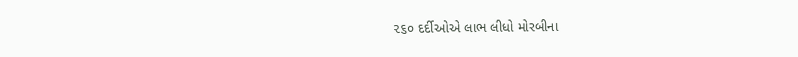૨૬૦ દર્દીઓએ લાભ લીધો મોરબીના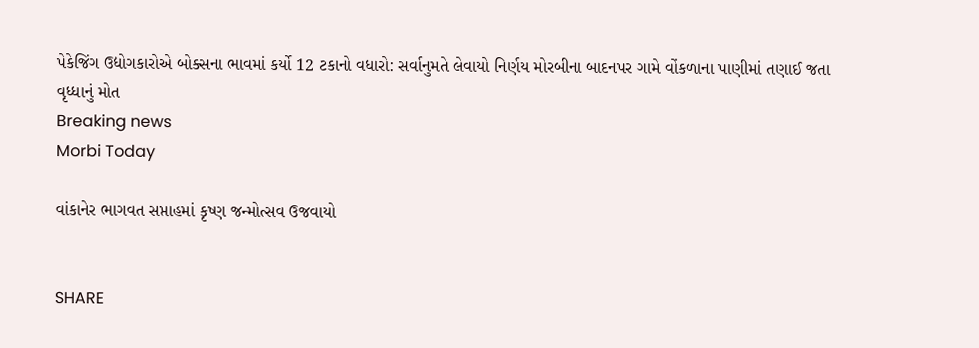પેકેજિંગ ઉદ્યોગકારોએ બોક્સના ભાવમાં કર્યો 12 ટકાનો વધારો: સર્વાનુમતે લેવાયો નિર્ણય મોરબીના બાદનપર ગામે વોંકળાના પાણીમાં તણાઈ જતા વૃધ્ધાનું મોત
Breaking news
Morbi Today

વાંકાનેર ભાગવત સપ્તાહમાં કૃષ્ણ જન્મોત્સવ ઉજવાયો


SHARE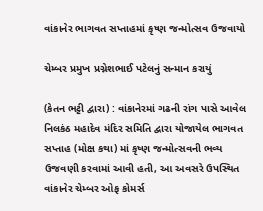વાંકાનેર ભાગવત સપ્તાહમાં કૃષ્ણ જન્મોત્સવ ઉજવાયો

ચેમ્બર પ્રમુખ પ્રગ્નેશભાઈ પટેલનું સન્માન કરાયું

(કેતન ભટ્ટી દ્વારા) : વાંકાનેરમાં ગઢની રાંગ પાસે આવેલ નિલકંઠ મહાદેવ મંદિર સમિતિ દ્વારા યોજાયેલ ભાગવત સપ્તાહ (મોક્ષ કથા) માં કૃષ્ણ જન્મોત્સવની ભવ્ય ઉજવણી કરવામાં આવી હતી, આ અવસરે ઉપસ્થિત વાંકાનેર ચેમ્બર ઓફ કોમર્સ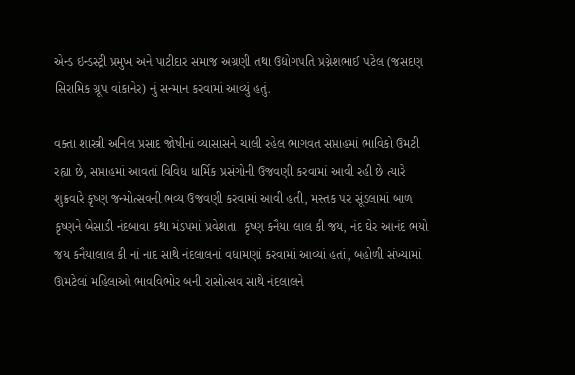એન્ડ ઇન્ડસ્ટ્રી પ્રમુખ અને પાટીદાર સમાજ અગ્રણી તથા ઉદ્યોગપતિ પ્રગ્નેશભાઈ પટેલ (જસદણ સિરામિક ગ્રૂપ વાંકાનેર) નું સન્માન કરવામાં આવ્યું હતું.

વક્તા શાસ્ત્રી અનિલ પ્રસાદ જોષીનાં વ્યાસાસને ચાલી રહેલ ભાગવત સપ્તાહમાં ભાવિકો ઉમટી રહ્યા છે, સપ્તાહમાં આવતાં વિવિધ ધાર્મિક પ્રસંગોની ઉજવણી કરવામાં આવી રહી છે ત્યારે શુક્રવારે કૃષ્ણ જન્મોત્સવની ભવ્ય ઉજવણી કરવામાં આવી હતી, મસ્તક પર સૂંડલામાં બાળ કૃષ્ણને બેસાડી નંદબાવા કથા મંડપમાં પ્રવેશતા  કૃષ્ણ કનૈયા લાલ કી જય, નંદ ઘેર આનંદ ભયો જય કનૈયાલાલ કી નાં નાદ સાથે નંદલાલનાં વધામણાં કરવામાં આવ્યાં હતાં, બહોળી સંખ્યામાં ઊમટેલાં મહિલાઓ ભાવવિભોર બની રાસોત્સવ સાથે નંદલાલને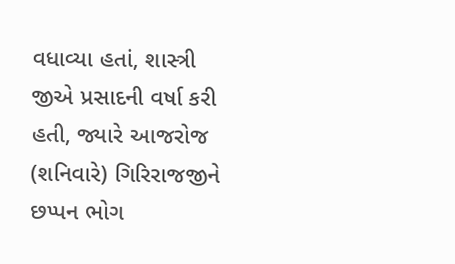વધાવ્યા હતાં, શાસ્ત્રી જીએ પ્રસાદની વર્ષા કરી હતી, જ્યારે આજરોજ (શનિવારે) ગિરિરાજજીને છપ્પન ભોગ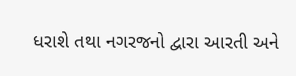ધરાશે તથા નગરજનો દ્વારા આરતી અને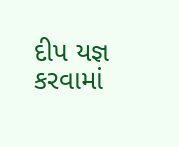દીપ યજ્ઞ કરવામાં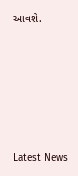આવશે.






Latest News